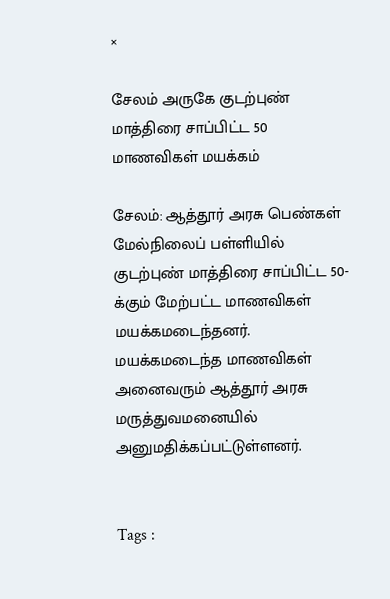×

சேலம் அருகே குடற்புண் மாத்திரை சாப்பிட்ட 50 மாணவிகள் மயக்கம்

சேலம்: ஆத்தூர் அரசு பெண்கள் மேல்நிலைப் பள்ளியில் குடற்புண் மாத்திரை சாப்பிட்ட 50-க்கும் மேற்பட்ட மாணவிகள் மயக்கமடைந்தனர். மயக்கமடைந்த மாணவிகள் அனைவரும் ஆத்தூர் அரசு மருத்துவமனையில் அனுமதிக்கப்பட்டுள்ளனர்.


Tags :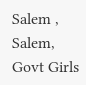Salem , Salem, Govt Girls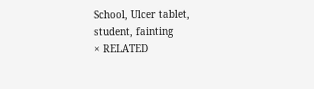School, Ulcer tablet, student, fainting
× RELATED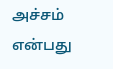அச்சம் என்பது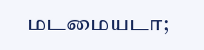மடமையடா;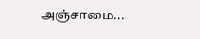அஞ்சாமை...